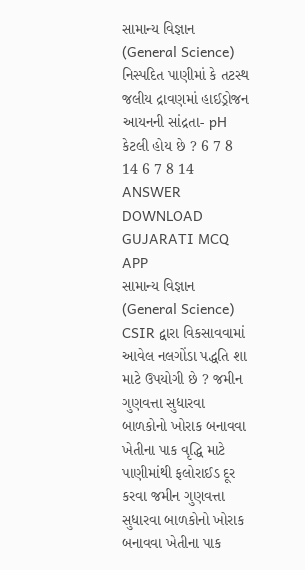સામાન્ય વિજ્ઞાન (General Science) નિસ્પદિત પાણીમાં કે તટસ્થ જલીય દ્રાવણમાં હાઈડ્રોજન આયનની સાંદ્રતા- pH કેટલી હોય છે ? 6 7 8 14 6 7 8 14 ANSWER DOWNLOAD GUJARATI MCQ APP
સામાન્ય વિજ્ઞાન (General Science) CSIR દ્વારા વિકસાવવામાં આવેલ નલગોંડા પદ્ધતિ શા માટે ઉપયોગી છે ? જમીન ગુણવત્તા સુધારવા બાળકોનો ખોરાક બનાવવા ખેતીના પાક વૃદ્ધિ માટે પાણીમાંથી ફલોરાઈડ દૂર કરવા જમીન ગુણવત્તા સુધારવા બાળકોનો ખોરાક બનાવવા ખેતીના પાક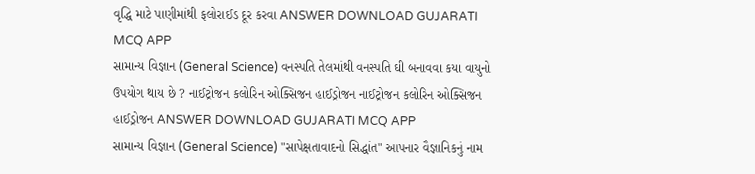વૃદ્ધિ માટે પાણીમાંથી ફલોરાઈડ દૂર કરવા ANSWER DOWNLOAD GUJARATI MCQ APP
સામાન્ય વિજ્ઞાન (General Science) વનસ્પતિ તેલમાંથી વનસ્પતિ ઘી બનાવવા કયા વાયુનો ઉપયોગ થાય છે ? નાઈટ્રોજન કલોરિન ઓક્સિજન હાઈડ્રોજન નાઈટ્રોજન કલોરિન ઓક્સિજન હાઈડ્રોજન ANSWER DOWNLOAD GUJARATI MCQ APP
સામાન્ય વિજ્ઞાન (General Science) "સાપેક્ષતાવાદનો સિદ્ધાંત" આપનાર વૈજ્ઞાનિકનું નામ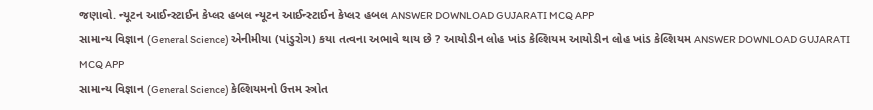જણાવો. ન્યૂટન આઈન્સ્ટાઈન કેપ્લર હબલ ન્યૂટન આઈન્સ્ટાઈન કેપ્લર હબલ ANSWER DOWNLOAD GUJARATI MCQ APP
સામાન્ય વિજ્ઞાન (General Science) એનીમીયા (પાંડુરોગ) કયા તત્વના અભાવે થાય છે ? આયોડીન લોહ ખાંડ કેલ્શિયમ આયોડીન લોહ ખાંડ કેલ્શિયમ ANSWER DOWNLOAD GUJARATI MCQ APP
સામાન્ય વિજ્ઞાન (General Science) કેલ્શિયમનો ઉત્તમ સ્ત્રોત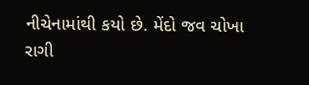નીચેનામાંથી કયો છે. મેંદો જવ ચોખા રાગી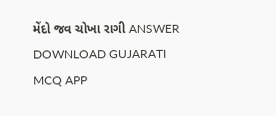મેંદો જવ ચોખા રાગી ANSWER DOWNLOAD GUJARATI MCQ APP